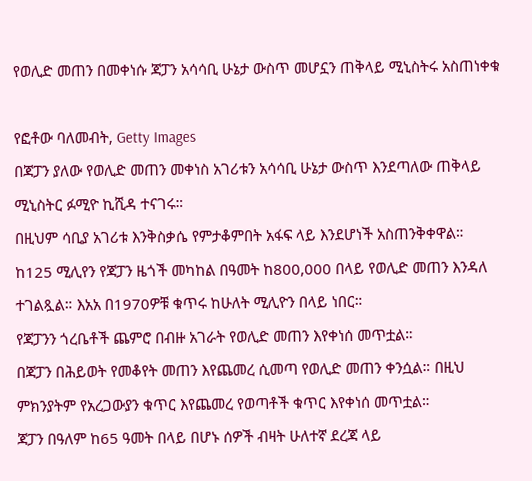የወሊድ መጠን በመቀነሱ ጃፓን አሳሳቢ ሁኔታ ውስጥ መሆኗን ጠቅላይ ሚኒስትሩ አስጠነቀቁ

የፎቶው ባለመብት, Getty Images
በጃፓን ያለው የወሊድ መጠን መቀነስ አገሪቱን አሳሳቢ ሁኔታ ውስጥ እንደጣለው ጠቅላይ ሚኒስትር ፉሚዮ ኪሺዳ ተናገሩ።
በዚህም ሳቢያ አገሪቱ እንቅስቃሴ የምታቆምበት አፋፍ ላይ እንደሆነች አስጠንቅቀዋል።
ከ125 ሚሊየን የጃፓን ዜጎች መካከል በዓመት ከ800,000 በላይ የወሊድ መጠን እንዳለ ተገልጿል። እአአ በ1970ዎቹ ቁጥሩ ከሁለት ሚሊዮን በላይ ነበር።
የጃፓንን ጎረቤቶች ጨምሮ በብዙ አገራት የወሊድ መጠን እየቀነሰ መጥቷል።
በጃፓን በሕይወት የመቆየት መጠን እየጨመረ ሲመጣ የወሊድ መጠን ቀንሷል። በዚህ ምክንያትም የአረጋውያን ቁጥር እየጨመረ የወጣቶች ቁጥር እየቀነሰ መጥቷል።
ጃፓን በዓለም ከ65 ዓመት በላይ በሆኑ ሰዎች ብዛት ሁለተኛ ደረጃ ላይ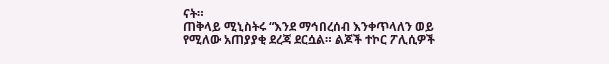ናት።
ጠቅላይ ሚኒስትሩ “እንደ ማኅበረሰብ እንቀጥላለን ወይ የሚለው አጠያያቂ ደረጃ ደርሷል። ልጆች ተኮር ፖሊሲዎች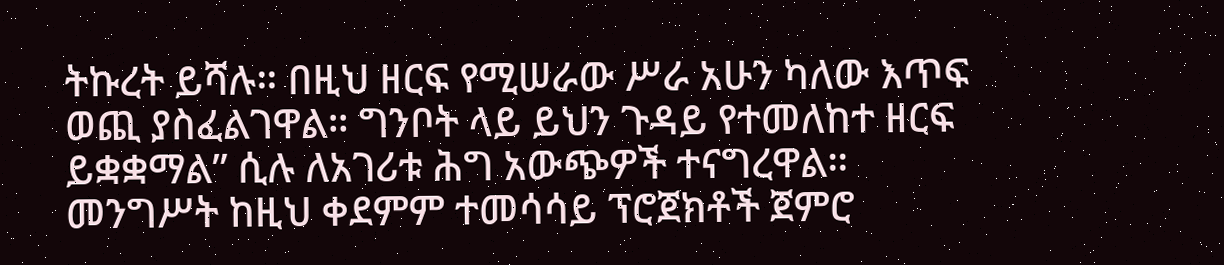ትኩረት ይሻሉ። በዚህ ዘርፍ የሚሠራው ሥራ አሁን ካለው እጥፍ ወጪ ያስፈልገዋል። ግንቦት ላይ ይህን ጉዳይ የተመለከተ ዘርፍ ይቋቋማል” ሲሉ ለአገሪቱ ሕግ አውጭዎች ተናግረዋል።
መንግሥት ከዚህ ቀደምም ተመሳሳይ ፕሮጀክቶች ጀምሮ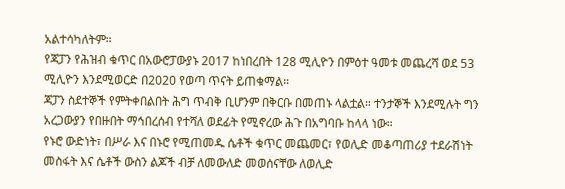አልተሳካለትም።
የጃፓን የሕዝብ ቁጥር በአውሮፓውያኑ 2017 ከነበረበት 128 ሚሊዮን በምዕተ ዓመቱ መጨረሻ ወደ 53 ሚሊዮን እንደሚወርድ በ2020 የወጣ ጥናት ይጠቁማል።
ጃፓን ስደተኞች የምትቀበልበት ሕግ ጥብቅ ቢሆንም በቅርቡ በመጠኑ ላልቷል። ተንታኞች እንደሚሉት ግን አረጋውያን የበዙበት ማኅበረሰብ የተሻለ ወደፊት የሚኖረው ሕጉ በአግባቡ ከላላ ነው።
የኑሮ ውድነት፣ በሥራ እና በኑሮ የሚጠመዱ ሴቶች ቁጥር መጨመር፣ የወሊድ መቆጣጠሪያ ተደራሽነት መስፋት እና ሴቶች ውስን ልጆች ብቻ ለመውለድ መወሰናቸው ለወሊድ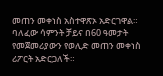መጠን መቀነስ አስተዋጽኦ አድርገዋል።
ባለፈው ሳምንት ቻይና በ60 ዓመታት የመጀመሪያውን የወሊድ መጠን መቀነስ ሪፖርት አድርጋለች።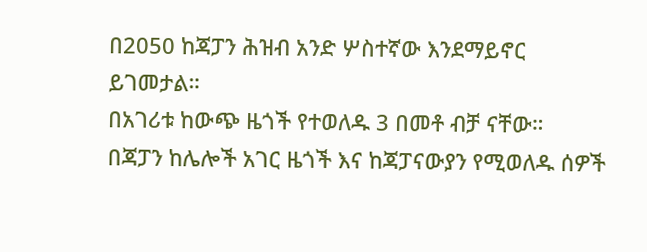በ2050 ከጃፓን ሕዝብ አንድ ሦስተኛው እንደማይኖር ይገመታል።
በአገሪቱ ከውጭ ዜጎች የተወለዱ 3 በመቶ ብቻ ናቸው።
በጃፓን ከሌሎች አገር ዜጎች እና ከጃፓናውያን የሚወለዱ ሰዎች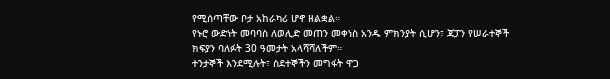የሚሰጣቸው ቦታ አከራካሪ ሆኖ ዘልቋል።
የኑሮ ውድነት መባባስ ለወሊድ መጠን መቀነስ አንዱ ምክንያት ሲሆን፣ ጃፓን የሠራተኞች ክፍያን ባለፉት 30 ዓመታት አላሻሻለችም።
ተንታኞች እንደሚሉት፣ ስደተኞችን መግፋት ዋጋ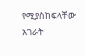የሚያስከፍላቸው አገራት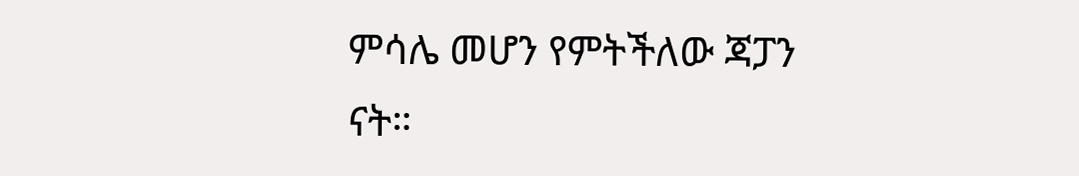ምሳሌ መሆን የምትችለው ጃፓን ናት።